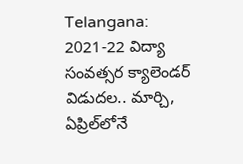Telangana: 2021-22 విద్యా సంవత్సర క్యాలెండర్ విడుదల.. మార్చి, ఏప్రిల్‌లోనే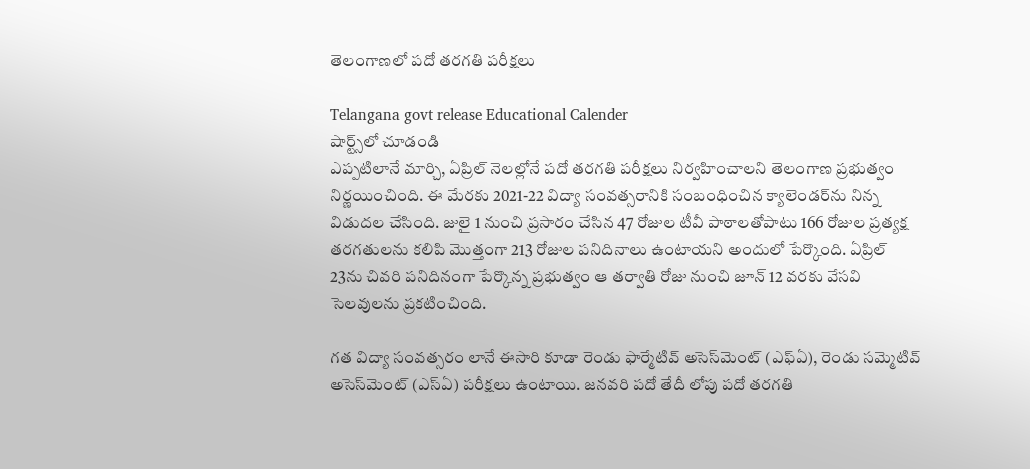తెలంగాణలో పదో తరగతి పరీక్షలు

Telangana govt release Educational Calender
షార్ట్స్‌లో చూడండి
ఎప్పటిలానే మార్చి, ఏప్రిల్‌ నెలల్లోనే పదో తరగతి పరీక్షలు నిర్వహించాలని తెలంగాణ ప్రభుత్వం నిర్ణయించింది. ఈ మేరకు 2021-22 విద్యా సంవత్సరానికి సంబంధించిన క్యాలెండర్‌ను నిన్న విడుదల చేసింది. జులై 1 నుంచి ప్రసారం చేసిన 47 రోజుల టీవీ పాఠాలతోపాటు 166 రోజుల ప్రత్యక్ష తరగతులను కలిపి మొత్తంగా 213 రోజుల పనిదినాలు ఉంటాయని అందులో పేర్కొంది. ఏప్రిల్ 23ను చివరి పనిదినంగా పేర్కొన్న ప్రభుత్వం ఆ తర్వాతి రోజు నుంచి జూన్ 12 వరకు వేసవి సెలవులను ప్రకటించింది.

గత విద్యా సంవత్సరం లానే ఈసారి కూడా రెండు ఫార్మేటివ్ అసెస్‌మెంట్ (ఎఫ్ఏ), రెండు సమ్మెటివ్ అసెస్‌మెంట్ (ఎస్ఏ) పరీక్షలు ఉంటాయి. జనవరి పదో తేదీ లోపు పదో తరగతి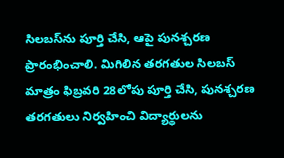సిలబస్‌ను పూర్తి చేసి, ఆపై పునశ్చరణ ప్రారంభించాలి. మిగిలిన తరగతుల సిలబస్ మాత్రం ఫిబ్రవరి 28లోపు పూర్తి చేసి, పునశ్చరణ తరగతులు నిర్వహించి విద్యార్థులను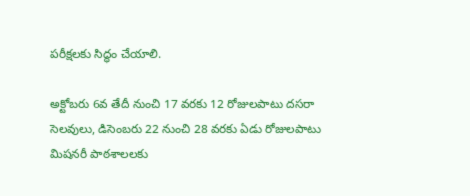పరీక్షలకు సిద్ధం చేయాలి.

అక్టోబరు 6వ తేదీ నుంచి 17 వరకు 12 రోజులపాటు దసరా సెలవులు, డిసెంబరు 22 నుంచి 28 వరకు ఏడు రోజులపాటు మిషనరీ పాఠశాలలకు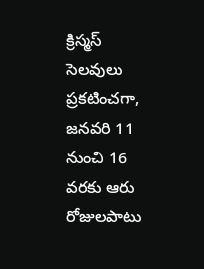క్రిస్మస్ సెలవులు ప్రకటించగా, జనవరి 11  నుంచి 16 వరకు ఆరు రోజులపాటు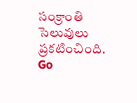సంక్రాంతి సెలువులు ప్రకటించింది.
Go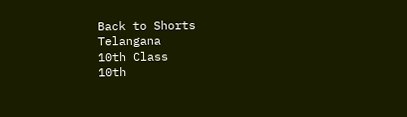Back to Shorts
Telangana
10th Class
10th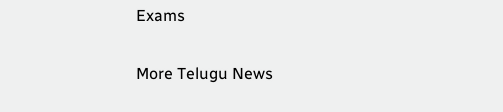Exams

More Telugu News